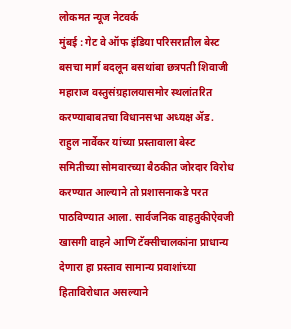लोकमत न्यूज नेटवर्क
मुंबई : गेट वे ऑफ इंडिया परिसरातील बेस्ट बसचा मार्ग बदलून बसथांबा छत्रपती शिवाजी महाराज वस्तुसंग्रहालयासमोर स्थलांतरित करण्याबाबतचा विधानसभा अध्यक्ष ॲड. राहुल नार्वेकर यांच्या प्रस्तावाला बेस्ट समितीच्या सोमवारच्या बैठकीत जोरदार विरोध करण्यात आल्याने तो प्रशासनाकडे परत पाठविण्यात आला. सार्वजनिक वाहतुकीऐवजी खासगी वाहने आणि टॅक्सीचालकांना प्राधान्य देणारा हा प्रस्ताव सामान्य प्रवाशांच्या हिताविरोधात असल्याने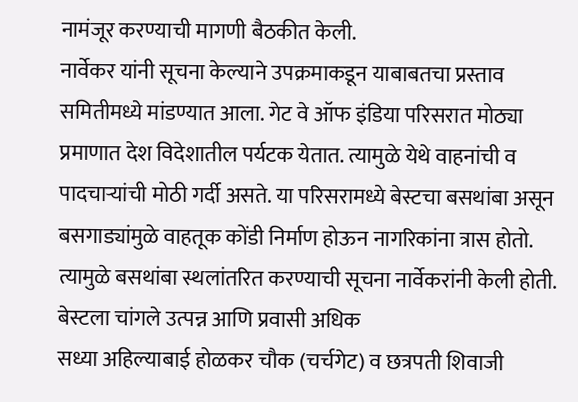नामंजूर करण्याची मागणी बैठकीत केली.
नार्वेकर यांनी सूचना केल्याने उपक्रमाकडून याबाबतचा प्रस्ताव समितीमध्ये मांडण्यात आला. गेट वे ऑफ इंडिया परिसरात मोठ्या प्रमाणात देश विदेशातील पर्यटक येतात. त्यामुळे येथे वाहनांची व पादचाऱ्यांची मोठी गर्दी असते. या परिसरामध्ये बेस्टचा बसथांबा असून बसगाड्यांमुळे वाहतूक कोंडी निर्माण होऊन नागरिकांना त्रास होतो. त्यामुळे बसथांबा स्थलांतरित करण्याची सूचना नार्वेकरांनी केली होती.
बेस्टला चांगले उत्पन्न आणि प्रवासी अधिक
सध्या अहिल्याबाई होळकर चौक (चर्चगेट) व छत्रपती शिवाजी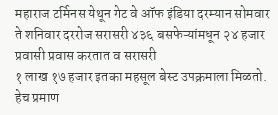महाराज टर्मिनस येथून गेट वे ऑफ इंडिया दरम्यान सोमवार ते शनिवार दररोज सरासरी ४३६ बसफेऱ्यांमधून २४ हजार प्रवासी प्रवास करतात व सरासरी
१ लाख १७ हजार इतका महसूल बेस्ट उपक्रमाला मिळतो.
हेच प्रमाण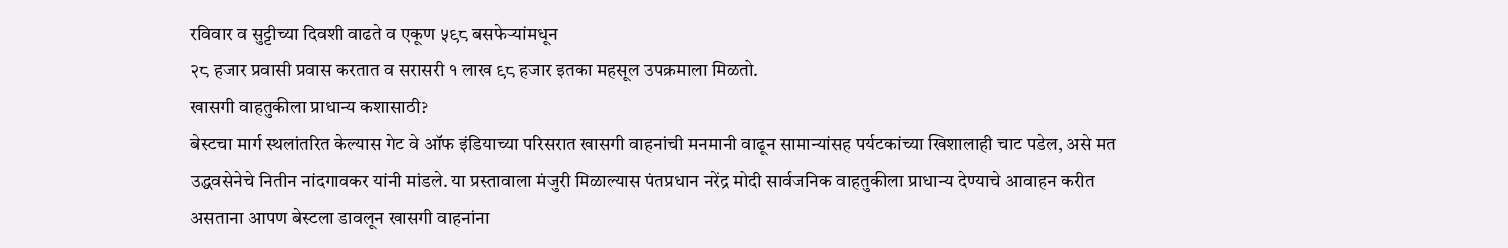रविवार व सुट्टीच्या दिवशी वाढते व एकूण ५९८ बसफेऱ्यांमधून
२८ हजार प्रवासी प्रवास करतात व सरासरी १ लाख ९८ हजार इतका महसूल उपक्रमाला मिळतो.
खासगी वाहतुकीला प्राधान्य कशासाठी?
बेस्टचा मार्ग स्थलांतरित केल्यास गेट वे ऑफ इंडियाच्या परिसरात खासगी वाहनांची मनमानी वाढून सामान्यांसह पर्यटकांच्या खिशालाही चाट पडेल, असे मत उद्धवसेनेचे नितीन नांदगावकर यांनी मांडले. या प्रस्तावाला मंजुरी मिळाल्यास पंतप्रधान नरेंद्र मोदी सार्वजनिक वाहतुकीला प्राधान्य देण्याचे आवाहन करीत असताना आपण बेस्टला डावलून खासगी वाहनांना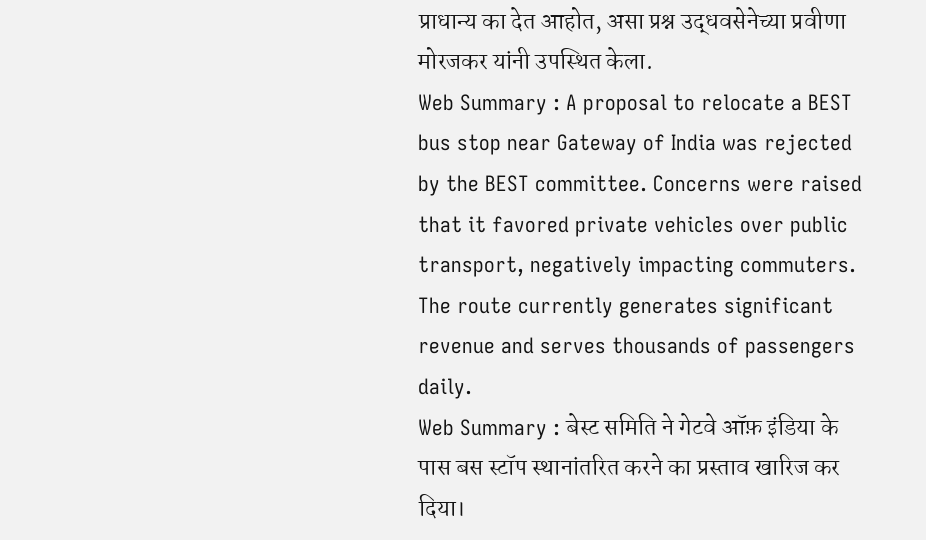प्राधान्य का देत आहोत, असा प्रश्न उद्धवसेनेच्या प्रवीणा मोरजकर यांनी उपस्थित केला.
Web Summary : A proposal to relocate a BEST bus stop near Gateway of India was rejected by the BEST committee. Concerns were raised that it favored private vehicles over public transport, negatively impacting commuters. The route currently generates significant revenue and serves thousands of passengers daily.
Web Summary : बेस्ट समिति ने गेटवे ऑफ़ इंडिया के पास बस स्टॉप स्थानांतरित करने का प्रस्ताव खारिज कर दिया।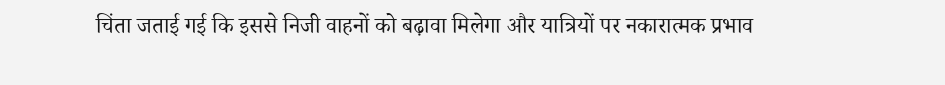चिंता जताई गई कि इससे निजी वाहनों को बढ़ावा मिलेगा और यात्रियों पर नकारात्मक प्रभाव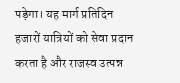पड़ेगा। यह मार्ग प्रतिदिन हजारों यात्रियों को सेवा प्रदान करता है और राजस्व उत्पन्न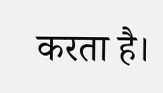करता है।